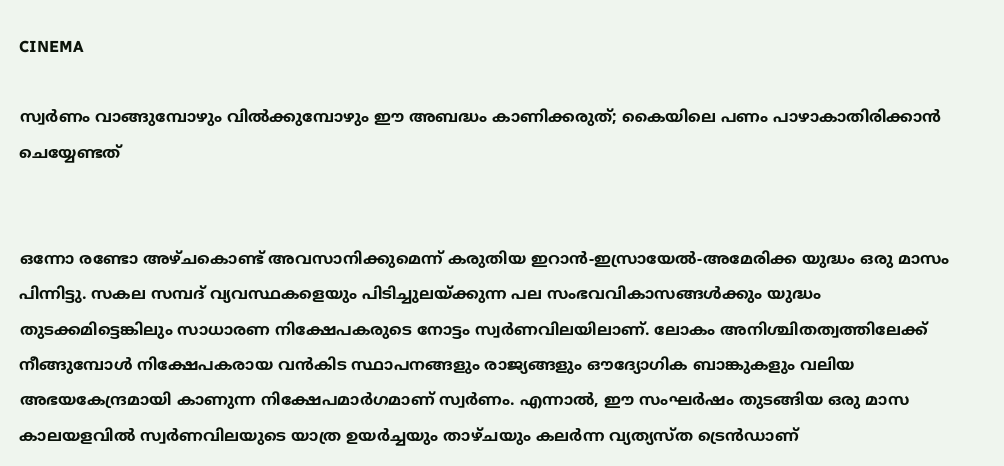CINEMA

സ്വര്‍ണം വാങ്ങുമ്പോഴും വില്‍ക്കുമ്പോഴും ഈ അബദ്ധം കാണിക്കരുത്; കൈയിലെ പണം പാഴാകാതിരിക്കാന്‍ ചെയ്യേണ്ടത്


ഒന്നോ രണ്ടോ അഴ്ചകൊണ്ട് അവസാനിക്കുമെന്ന് കരുതിയ ഇറാന്‍-ഇസ്രായേല്‍-അമേരിക്ക യുദ്ധം ഒരു മാസം പിന്നിട്ടു. സകല സമ്പദ് വ്യവസ്ഥകളെയും പിടിച്ചുലയ്ക്കുന്ന പല സംഭവവികാസങ്ങള്‍ക്കും യുദ്ധം തുടക്കമിട്ടെങ്കിലും സാധാരണ നിക്ഷേപകരുടെ നോട്ടം സ്വര്‍ണവിലയിലാണ്. ലോകം അനിശ്ചിതത്വത്തിലേക്ക് നീങ്ങുമ്പോള്‍ നിക്ഷേപകരായ വന്‍കിട സ്ഥാപനങ്ങളും രാജ്യങ്ങളും ഔദ്യോഗിക ബാങ്കുകളും വലിയ അഭയകേന്ദ്രമായി കാണുന്ന നിക്ഷേപമാര്‍ഗമാണ് സ്വര്‍ണം. എന്നാല്‍, ഈ സംഘര്‍ഷം തുടങ്ങിയ ഒരു മാസ കാലയളവില്‍ സ്വര്‍ണവിലയുടെ യാത്ര ഉയര്‍ച്ചയും താഴ്ചയും കലര്‍ന്ന വ്യത്യസ്ത ട്രെന്‍ഡാണ്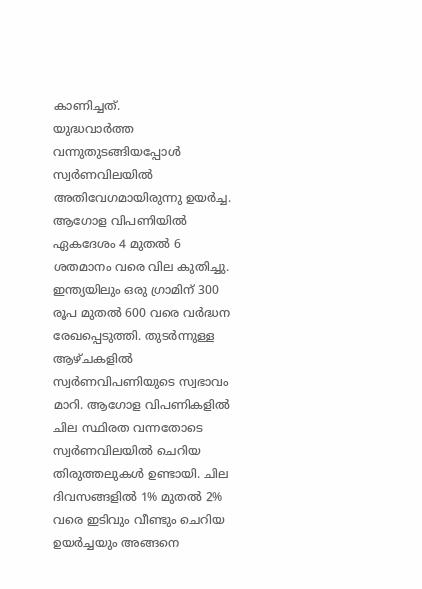കാണിച്ചത്.
യുദ്ധവാര്‍ത്ത വന്നുതുടങ്ങിയപ്പോള്‍ സ്വര്‍ണവിലയില്‍ അതിവേഗമായിരുന്നു ഉയര്‍ച്ച. ആഗോള വിപണിയില്‍ ഏകദേശം 4 മുതല്‍ 6 ശതമാനം വരെ വില കുതിച്ചു. ഇന്ത്യയിലും ഒരു ഗ്രാമിന് 300 രൂപ മുതല്‍ 600 വരെ വര്‍ദ്ധന രേഖപ്പെടുത്തി. തുടര്‍ന്നുള്ള ആഴ്ചകളില്‍ സ്വര്‍ണവിപണിയുടെ സ്വഭാവം മാറി. ആഗോള വിപണികളില്‍ ചില സ്ഥിരത വന്നതോടെ സ്വര്‍ണവിലയില്‍ ചെറിയ തിരുത്തലുകള്‍ ഉണ്ടായി. ചില ദിവസങ്ങളില്‍ 1% മുതല്‍ 2% വരെ ഇടിവും വീണ്ടും ചെറിയ ഉയര്‍ച്ചയും അങ്ങനെ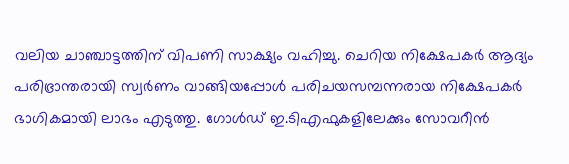വലിയ ചാഞ്ചാട്ടത്തിന് വിപണി സാക്ഷ്യം വഹിച്ചു. ചെറിയ നിക്ഷേപകര്‍ ആദ്യം പരിഭ്രാന്തരായി സ്വര്‍ണം വാങ്ങിയപ്പോള്‍ പരിചയസമ്പന്നരായ നിക്ഷേപകര്‍ ഭാഗികമായി ലാഭം എടുത്തു. ഗോള്‍ഡ് ഇ.ടിഎഫുകളിലേക്കും സോവറീന്‍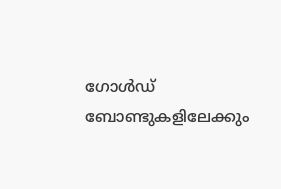ഗോള്‍ഡ് ബോണ്ടുകളിലേക്കും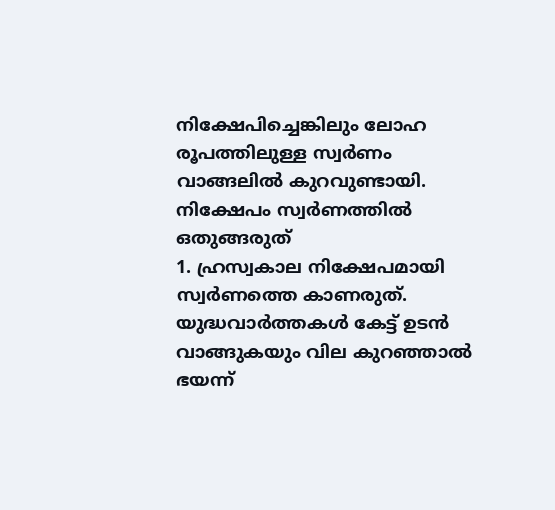നിക്ഷേപിച്ചെങ്കിലും ലോഹ രൂപത്തിലുള്ള സ്വര്‍ണം വാങ്ങലില്‍ കുറവുണ്ടായി.
നിക്ഷേപം സ്വര്‍ണത്തില്‍ ഒതുങ്ങരുത്
1. ഹ്രസ്വകാല നിക്ഷേപമായി സ്വര്‍ണത്തെ കാണരുത്. യുദ്ധവാര്‍ത്തകള്‍ കേട്ട് ഉടന്‍ വാങ്ങുകയും വില കുറഞ്ഞാല്‍ ഭയന്ന്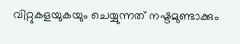വിറ്റുകളയുകയും ചെയ്യുന്നത് നഷ്ടമുണ്ടാക്കും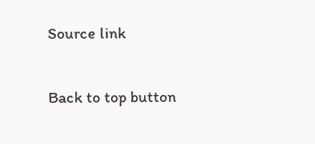Source link

Back to top button